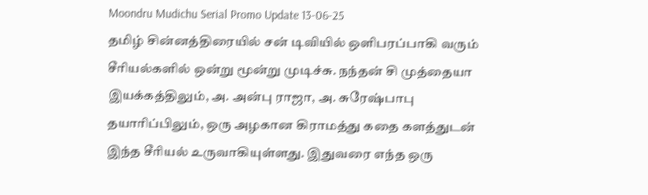Moondru Mudichu Serial Promo Update 13-06-25
தமிழ் சின்னத்திரையில் சன் டிவியில் ஒளிபரப்பாகி வரும் சீரியல்களில் ஒன்று மூன்று முடிச்சு. நந்தன் சி முத்தையா இயக்கத்திலும், அ. அன்பு ராஜா, அ. சுரேஷ்பாபு தயாரிப்பிலும், ஒரு அழகான கிராமத்து கதை களத்துடன் இந்த சீரியல் உருவாகியுள்ளது. இதுவரை எந்த ஒரு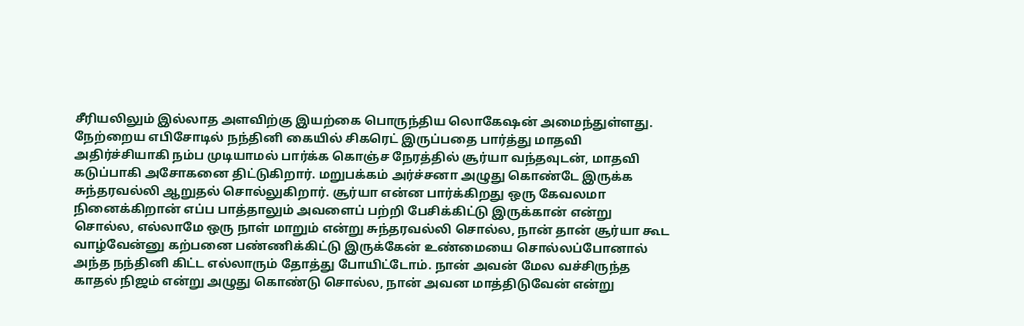சீரியலிலும் இல்லாத அளவிற்கு இயற்கை பொருந்திய லொகேஷன் அமைந்துள்ளது.
நேற்றைய எபிசோடில் நந்தினி கையில் சிகரெட் இருப்பதை பார்த்து மாதவி அதிர்ச்சியாகி நம்ப முடியாமல் பார்க்க கொஞ்ச நேரத்தில் சூர்யா வந்தவுடன், மாதவி கடுப்பாகி அசோகனை திட்டுகிறார். மறுபக்கம் அர்ச்சனா அழுது கொண்டே இருக்க சுந்தரவல்லி ஆறுதல் சொல்லுகிறார். சூர்யா என்ன பார்க்கிறது ஒரு கேவலமா நினைக்கிறான் எப்ப பாத்தாலும் அவளைப் பற்றி பேசிக்கிட்டு இருக்கான் என்று சொல்ல, எல்லாமே ஒரு நாள் மாறும் என்று சுந்தரவல்லி சொல்ல, நான் தான் சூர்யா கூட வாழ்வேன்னு கற்பனை பண்ணிக்கிட்டு இருக்கேன் உண்மையை சொல்லப்போனால் அந்த நந்தினி கிட்ட எல்லாரும் தோத்து போயிட்டோம். நான் அவன் மேல வச்சிருந்த காதல் நிஜம் என்று அழுது கொண்டு சொல்ல, நான் அவன மாத்திடுவேன் என்று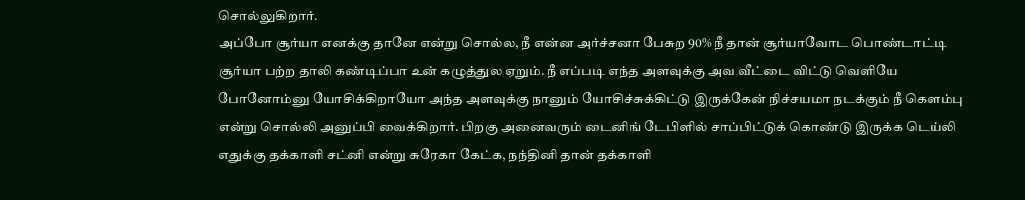சொல்லுகிறார்.
அப்போ சூர்யா எனக்கு தானே என்று சொல்ல, நீ என்ன அர்ச்சனா பேசுற 90% நீ தான் சூர்யாவோட பொண்டாட்டி சூர்யா பற்ற தாலி கண்டிப்பா உன் கழுத்துல ஏறும். நீ எப்படி எந்த அளவுக்கு அவ வீட்டை விட்டு வெளியே போனோம்னு யோசிக்கிறாயோ அந்த அளவுக்கு நானும் யோசிச்சுக்கிட்டு இருக்கேன் நிச்சயமா நடக்கும் நீ கெளம்பு என்று சொல்லி அனுப்பி வைக்கிறார். பிறகு அனைவரும் டைனிங் டேபிளில் சாப்பிட்டுக் கொண்டு இருக்க டெய்லி எதுக்கு தக்காளி சட்னி என்று சுரேகா கேட்க, நந்தினி தான் தக்காளி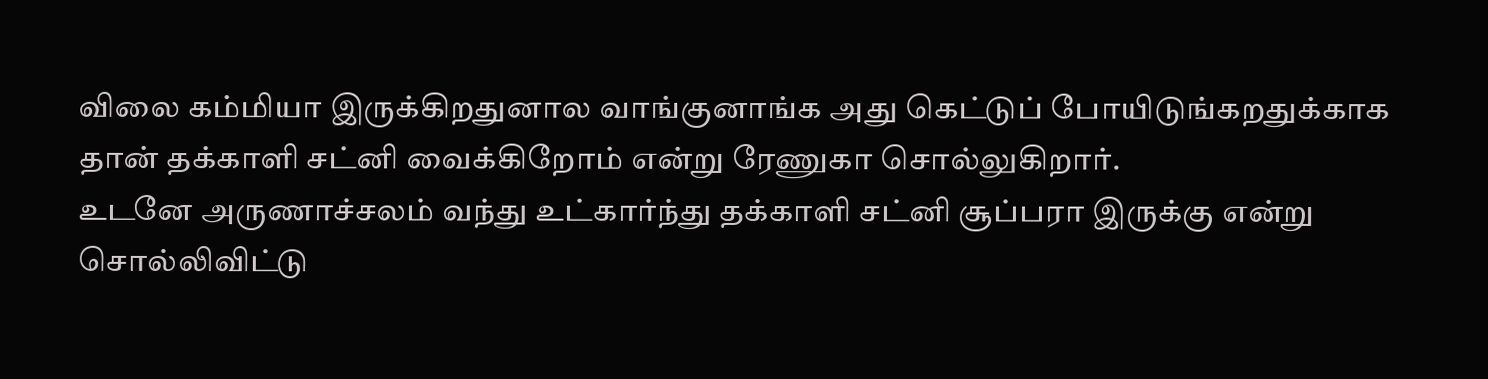விலை கம்மியா இருக்கிறதுனால வாங்குனாங்க அது கெட்டுப் போயிடுங்கறதுக்காக தான் தக்காளி சட்னி வைக்கிறோம் என்று ரேணுகா சொல்லுகிறார்.
உடனே அருணாச்சலம் வந்து உட்கார்ந்து தக்காளி சட்னி சூப்பரா இருக்கு என்று சொல்லிவிட்டு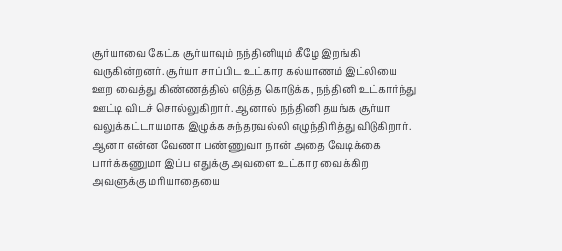சூர்யாவை கேட்க சூர்யாவும் நந்தினியும் கீழே இறங்கி வருகின்றனர். சூர்யா சாப்பிட உட்கார கல்யாணம் இட்லியை ஊற வைத்து கிண்ணத்தில் எடுத்த கொடுக்க, நந்தினி உட்கார்ந்து ஊட்டி விடச் சொல்லுகிறார். ஆனால் நந்தினி தயங்க சூர்யா வலுக்கட்டாயமாக இழுக்க சுந்தரவல்லி எழுந்திரித்து விடுகிறார். ஆனா என்ன வேணா பண்ணுவா நான் அதை வேடிக்கை பார்க்கணுமா இப்ப எதுக்கு அவளை உட்கார வைக்கிற அவளுக்கு மரியாதையை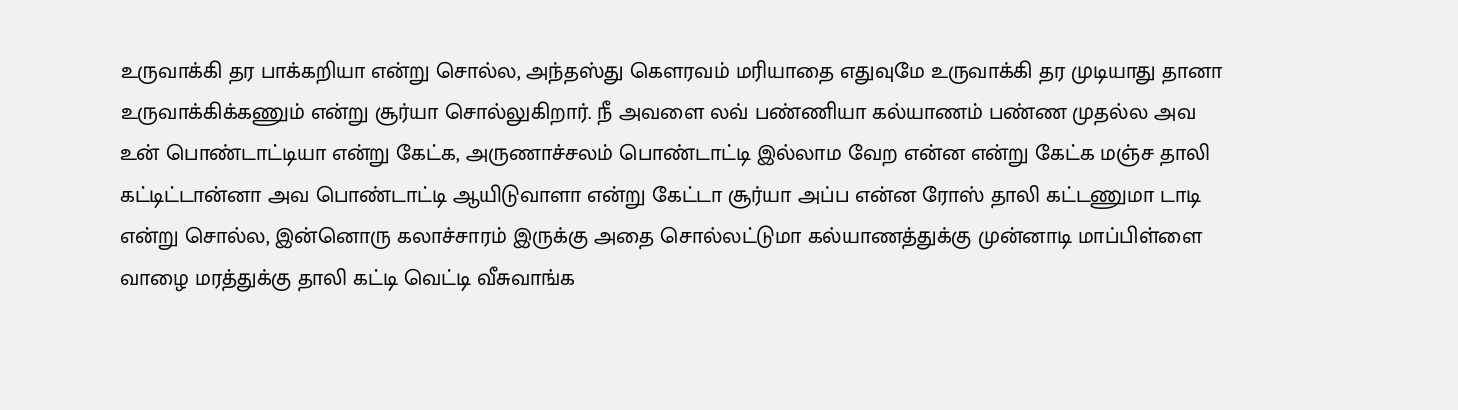உருவாக்கி தர பாக்கறியா என்று சொல்ல, அந்தஸ்து கௌரவம் மரியாதை எதுவுமே உருவாக்கி தர முடியாது தானா உருவாக்கிக்கணும் என்று சூர்யா சொல்லுகிறார். நீ அவளை லவ் பண்ணியா கல்யாணம் பண்ண முதல்ல அவ உன் பொண்டாட்டியா என்று கேட்க, அருணாச்சலம் பொண்டாட்டி இல்லாம வேற என்ன என்று கேட்க மஞ்ச தாலி கட்டிட்டான்னா அவ பொண்டாட்டி ஆயிடுவாளா என்று கேட்டா சூர்யா அப்ப என்ன ரோஸ் தாலி கட்டணுமா டாடி என்று சொல்ல, இன்னொரு கலாச்சாரம் இருக்கு அதை சொல்லட்டுமா கல்யாணத்துக்கு முன்னாடி மாப்பிள்ளை வாழை மரத்துக்கு தாலி கட்டி வெட்டி வீசுவாங்க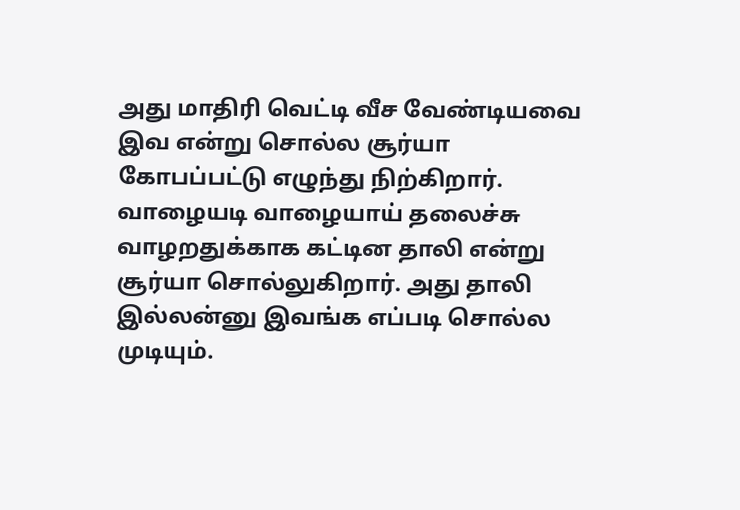அது மாதிரி வெட்டி வீச வேண்டியவை இவ என்று சொல்ல சூர்யா கோபப்பட்டு எழுந்து நிற்கிறார்.
வாழையடி வாழையாய் தலைச்சு வாழறதுக்காக கட்டின தாலி என்று சூர்யா சொல்லுகிறார். அது தாலி இல்லன்னு இவங்க எப்படி சொல்ல முடியும்.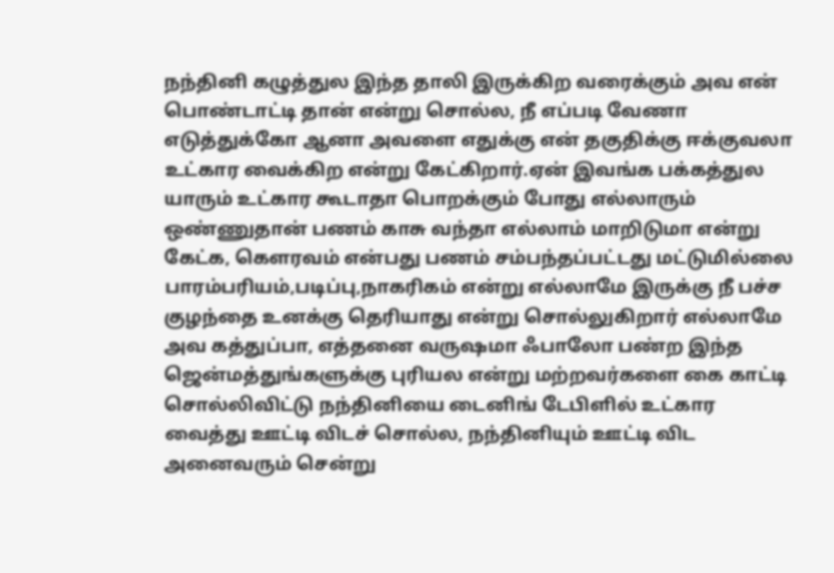நந்தினி கழுத்துல இந்த தாலி இருக்கிற வரைக்கும் அவ என் பொண்டாட்டி தான் என்று சொல்ல, நீ எப்படி வேணா எடுத்துக்கோ ஆனா அவளை எதுக்கு என் தகுதிக்கு ஈக்குவலா உட்கார வைக்கிற என்று கேட்கிறார்.ஏன் இவங்க பக்கத்துல யாரும் உட்கார கூடாதா பொறக்கும் போது எல்லாரும் ஒண்ணுதான் பணம் காசு வந்தா எல்லாம் மாறிடுமா என்று கேட்க, கௌரவம் என்பது பணம் சம்பந்தப்பட்டது மட்டுமில்லை பாரம்பரியம்,படிப்பு,நாகரிகம் என்று எல்லாமே இருக்கு நீ பச்ச குழந்தை உனக்கு தெரியாது என்று சொல்லுகிறார் எல்லாமே அவ கத்துப்பா, எத்தனை வருஷமா ஃபாலோ பண்ற இந்த ஜென்மத்துங்களுக்கு புரியல என்று மற்றவர்களை கை காட்டி சொல்லிவிட்டு நந்தினியை டைனிங் டேபிளில் உட்கார வைத்து ஊட்டி விடச் சொல்ல, நந்தினியும் ஊட்டி விட அனைவரும் சென்று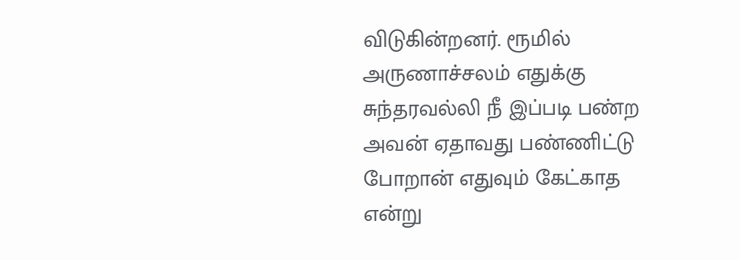விடுகின்றனர். ரூமில் அருணாச்சலம் எதுக்கு சுந்தரவல்லி நீ இப்படி பண்ற அவன் ஏதாவது பண்ணிட்டு போறான் எதுவும் கேட்காத என்று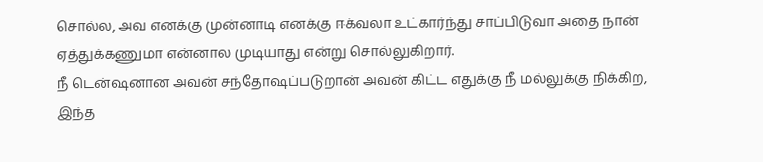சொல்ல, அவ எனக்கு முன்னாடி எனக்கு ஈக்வலா உட்கார்ந்து சாப்பிடுவா அதை நான் ஏத்துக்கணுமா என்னால முடியாது என்று சொல்லுகிறார்.
நீ டென்ஷனான அவன் சந்தோஷப்படுறான் அவன் கிட்ட எதுக்கு நீ மல்லுக்கு நிக்கிற, இந்த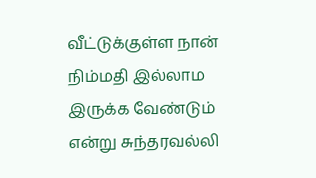வீட்டுக்குள்ள நான் நிம்மதி இல்லாம இருக்க வேண்டும் என்று சுந்தரவல்லி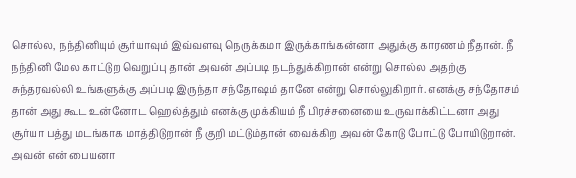சொல்ல, நந்தினியும் சூர்யாவும் இவ்வளவு நெருக்கமா இருக்காங்கன்னா அதுக்கு காரணம் நீதான். நீ நந்தினி மேல காட்டுற வெறுப்பு தான் அவன் அப்படி நடந்துக்கிறான் என்று சொல்ல அதற்கு சுந்தரவல்லி உங்களுக்கு அப்படி இருந்தா சந்தோஷம் தானே என்று சொல்லுகிறார். எனக்கு சந்தோசம் தான் அது கூட உன்னோட ஹெல்த்தும் எனக்கு முக்கியம் நீ பிரச்சனையை உருவாக்கிட்டனா அது சூர்யா பத்து மடங்காக மாத்திடுறான் நீ குறி மட்டும்தான் வைக்கிற அவன் கோடு போட்டு போயிடுறான். அவன் என் பையனா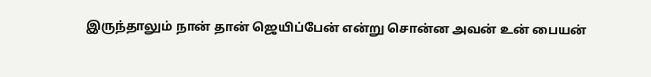இருந்தாலும் நான் தான் ஜெயிப்பேன் என்று சொன்ன அவன் உன் பையன்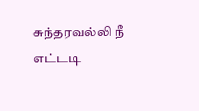சுந்தரவல்லி நீ எட்டடி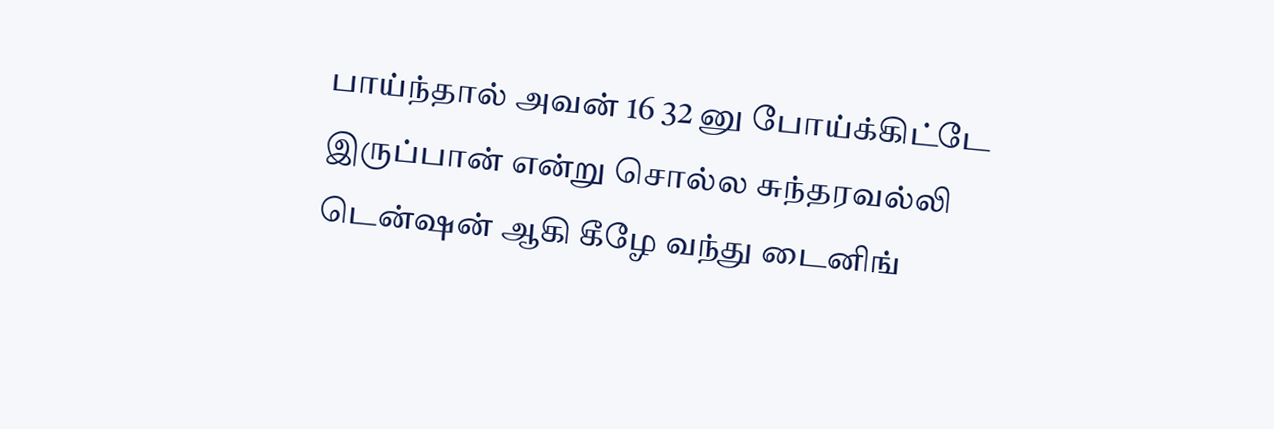பாய்ந்தால் அவன் 16 32 னு போய்க்கிட்டே இருப்பான் என்று சொல்ல சுந்தரவல்லி டென்ஷன் ஆகி கீழே வந்து டைனிங்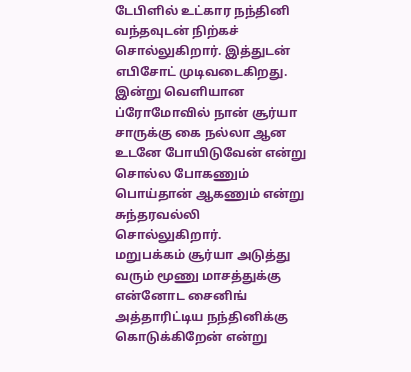டேபிளில் உட்கார நந்தினி வந்தவுடன் நிற்கச் சொல்லுகிறார். இத்துடன் எபிசோட் முடிவடைகிறது.
இன்று வெளியான ப்ரோமோவில் நான் சூர்யா சாருக்கு கை நல்லா ஆன உடனே போயிடுவேன் என்று சொல்ல போகணும் பொய்தான் ஆகணும் என்று சுந்தரவல்லி சொல்லுகிறார்.
மறுபக்கம் சூர்யா அடுத்து வரும் மூணு மாசத்துக்கு என்னோட சைனிங் அத்தாரிட்டிய நந்தினிக்கு கொடுக்கிறேன் என்று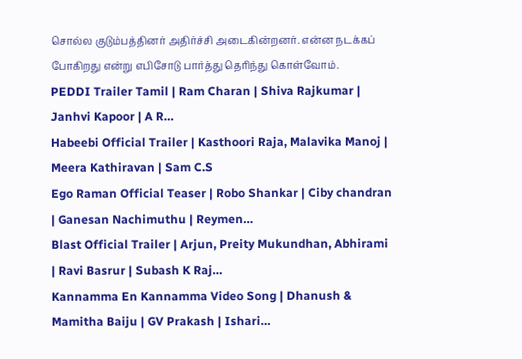சொல்ல குடும்பத்தினர் அதிர்ச்சி அடைகின்றனர். என்ன நடக்கப் போகிறது என்று எபிசோடு பார்த்து தெரிந்து கொள்வோம்.
PEDDI Trailer Tamil | Ram Charan | Shiva Rajkumar | Janhvi Kapoor | A R…
Habeebi Official Trailer | Kasthoori Raja, Malavika Manoj | Meera Kathiravan | Sam C.S
Ego Raman Official Teaser | Robo Shankar | Ciby chandran | Ganesan Nachimuthu | Reymen…
Blast Official Trailer | Arjun, Preity Mukundhan, Abhirami | Ravi Basrur | Subash K Raj…
Kannamma En Kannamma Video Song | Dhanush & Mamitha Baiju | GV Prakash | Ishari…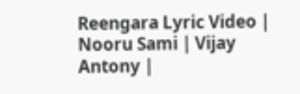Reengara Lyric Video | Nooru Sami | Vijay Antony |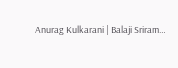Anurag Kulkarani | Balaji Sriram…